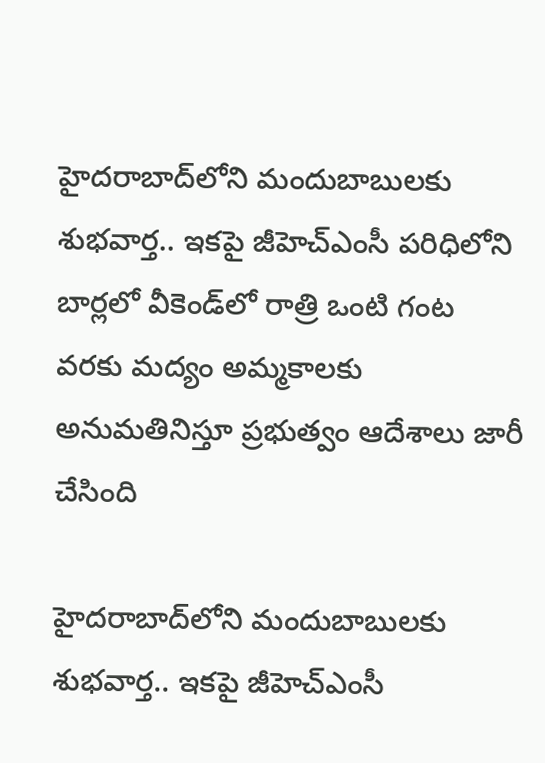హైదరాబాద్‌లోని మందుబాబులకు శుభవార్త.. ఇకపై జీహెచ్ఎంసీ పరిధిలోని బార్లలో వీకెండ్‌లో రాత్రి ఒంటి గంట వరకు మద్యం అమ్మకాలకు అనుమతినిస్తూ ప్రభుత్వం ఆదేశాలు జారీ చేసింది

హైదరాబాద్‌లోని మందుబాబులకు శుభవార్త.. ఇకపై జీహెచ్ఎంసీ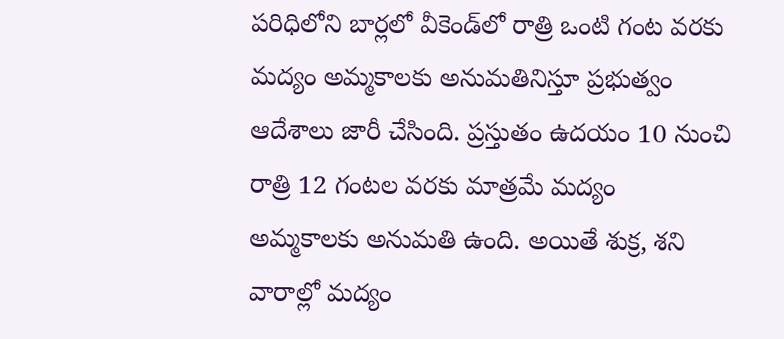పరిధిలోని బార్లలో వీకెండ్‌లో రాత్రి ఒంటి గంట వరకు మద్యం అమ్మకాలకు అనుమతినిస్తూ ప్రభుత్వం ఆదేశాలు జారీ చేసింది. ప్రస్తుతం ఉదయం 10 నుంచి రాత్రి 12 గంటల వరకు మాత్రమే మద్యం అమ్మకాలకు అనుమతి ఉంది. అయితే శుక్ర, శని వారాల్లో మద్యం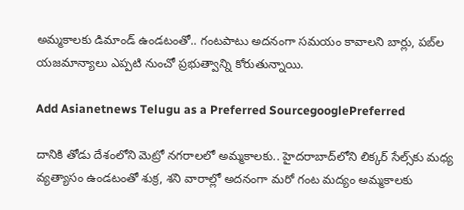అమ్మకాలకు డిమాండ్ ఉండటంతో.. గంటపాటు అదనంగా సమయం కావాలని బార్లు, పబ్‌ల యజమాన్యాలు ఎప్పటి నుంచో ప్రభుత్వాన్ని కోరుతున్నాయి.

Add Asianetnews Telugu as a Preferred SourcegooglePreferred

దానికి తోడు దేశంలోని మెట్రో నగరాలలో అమ్మకాలకు.. హైదరాబాద్‌లోని లిక్కర్ సేల్స్‌కు మధ్య వ్యత్యాసం ఉండటంతో శుక్ర, శని వారాల్లో అదనంగా మరో గంట మద్యం అమ్మకాలకు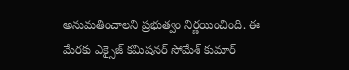అనుమతించాలని ప్రభుత్వం నిర్ణయించింది. ఈ మేరకు ఎక్సైజ్ కమిషనర్ సోమేశ్ కుమార్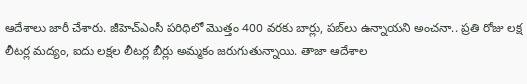ఆదేశాలు జారీ చేశారు. జీహెచ్ఎంసీ పరిధిలో మొత్తం 400 వరకు బార్లు, పబ్‌లు ఉన్నాయని అంచనా.. ప్రతి రోజు లక్ష లీటర్ల మద్యం, ఐదు లక్షల లీటర్ల బీర్లు అమ్మకం జరుగుతున్నాయి. తాజా ఆదేశాల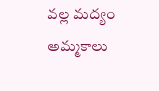వల్ల మద్యం అమ్మకాలు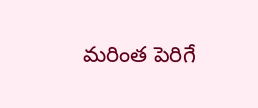మరింత పెరిగే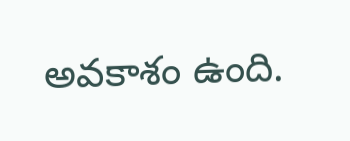అవకాశం ఉంది.